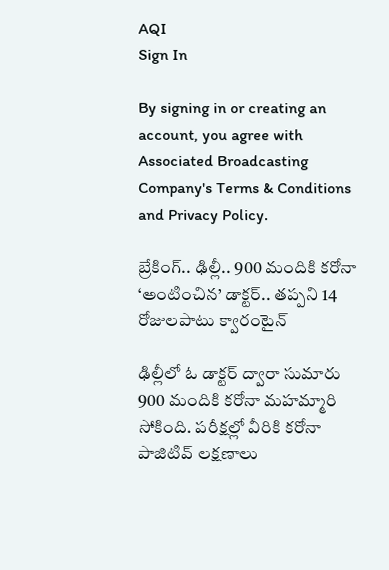AQI
Sign In

By signing in or creating an account, you agree with Associated Broadcasting Company's Terms & Conditions and Privacy Policy.

బ్రేకింగ్.. ఢిల్లీ.. 900 మందికి కరోనా ‘అంటించిన’ డాక్టర్.. తప్పని 14 రోజులపాటు క్వారంటైన్

ఢిల్లీలో ఓ డాక్టర్ ద్వారా సుమారు 900 మందికి కరోనా మహమ్మారి సోకింది. పరీక్షల్లో వీరికి కరోనా పాజిటివ్ లక్షణాలు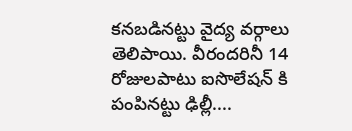కనబడినట్టు వైద్య వర్గాలు తెలిపాయి. వీరందరినీ 14 రోజులపాటు ఐసొలేషన్ కి పంపినట్టు ఢిల్లీ....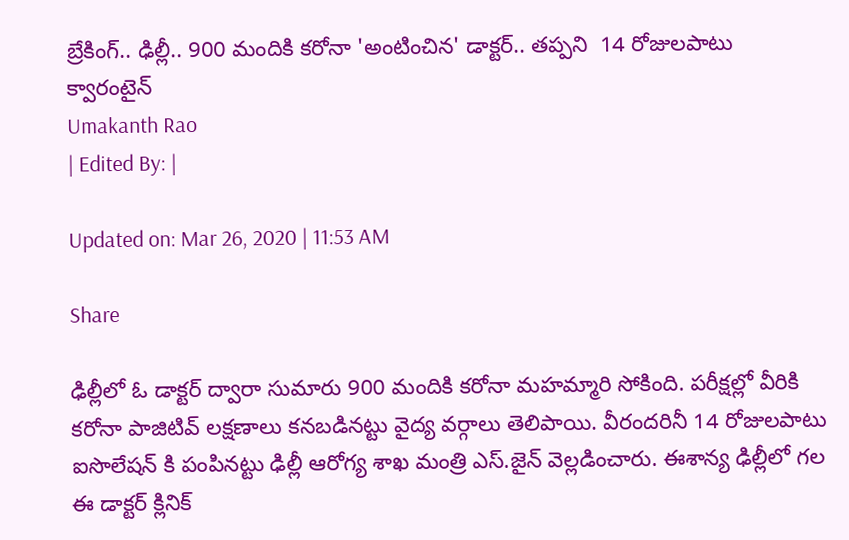బ్రేకింగ్.. ఢిల్లీ.. 900 మందికి కరోనా 'అంటించిన' డాక్టర్.. తప్పని  14 రోజులపాటు క్వారంటైన్
Umakanth Rao
| Edited By: |

Updated on: Mar 26, 2020 | 11:53 AM

Share

ఢిల్లీలో ఓ డాక్టర్ ద్వారా సుమారు 900 మందికి కరోనా మహమ్మారి సోకింది. పరీక్షల్లో వీరికి కరోనా పాజిటివ్ లక్షణాలు కనబడినట్టు వైద్య వర్గాలు తెలిపాయి. వీరందరినీ 14 రోజులపాటు ఐసొలేషన్ కి పంపినట్టు ఢిల్లీ ఆరోగ్య శాఖ మంత్రి ఎస్.జైన్ వెల్లడించారు. ఈశాన్య ఢిల్లీలో గల ఈ డాక్టర్ క్లినిక్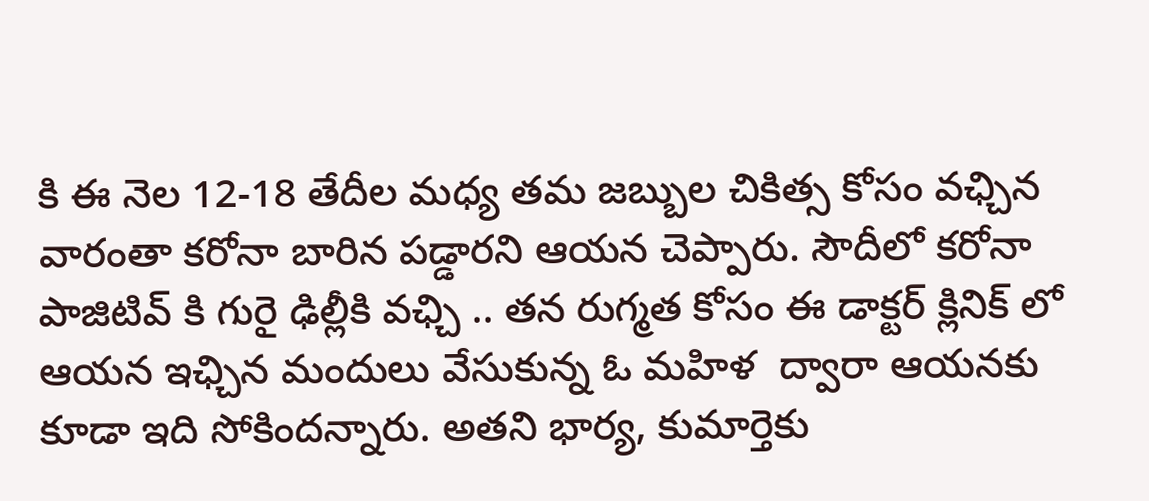కి ఈ నెల 12-18 తేదీల మధ్య తమ జబ్బుల చికిత్స కోసం వఛ్చిన వారంతా కరోనా బారిన పడ్డారని ఆయన చెప్పారు. సౌదీలో కరోనా పాజిటివ్ కి గురై ఢిల్లీకి వఛ్చి .. తన రుగ్మత కోసం ఈ డాక్టర్ క్లినిక్ లో ఆయన ఇఛ్చిన మందులు వేసుకున్న ఓ మహిళ  ద్వారా ఆయనకు కూడా ఇది సోకిందన్నారు. అతని భార్య, కుమార్తెకు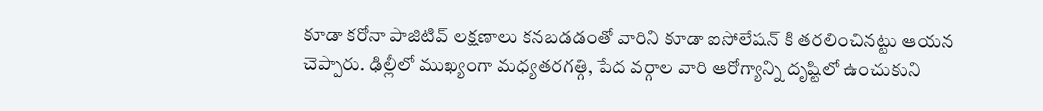కూడా కరోనా పాజిటివ్ లక్షణాలు కనబడడంతో వారిని కూడా ఐసోలేషన్ కి తరలించినట్టు ఆయన చెప్పారు. ఢిల్లీలో ముఖ్యంగా మధ్యతరగత్గి, పేద వర్గాల వారి ఆరోగ్యాన్ని దృష్టిలో ఉంచుకుని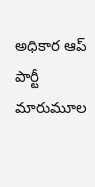అధికార ఆప్ పార్టీ మారుమూల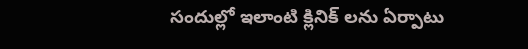సందుల్లో ఇలాంటి క్లినిక్ లను ఏర్పాటు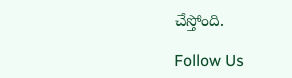చేస్తోంది.

Follow Us